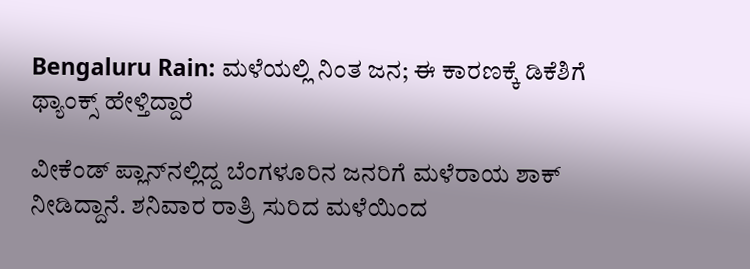Bengaluru Rain: ಮಳೆಯಲ್ಲಿ ನಿಂತ ಜನ; ಈ ಕಾರಣಕ್ಕೆ ಡಿಕೆಶಿಗೆ ಥ್ಯಾಂಕ್ಸ್‌ ಹೇಳ್ತಿದ್ದಾರೆ

ವೀಕೆಂಡ್‌ ಪ್ಲಾನ್‌ನಲ್ಲಿದ್ದ ಬೆಂಗಳೂರಿನ ಜನರಿಗೆ ಮಳೆರಾಯ ಶಾಕ್‌ ನೀಡಿದ್ದಾನೆ. ಶನಿವಾರ ರಾತ್ರಿ ಸುರಿದ ಮಳೆಯಿಂದ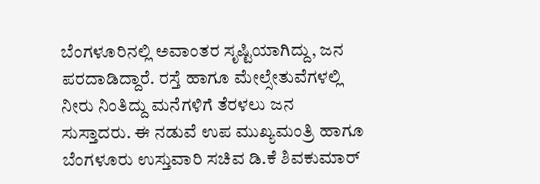ಬೆಂಗಳೂರಿನಲ್ಲಿ ಅವಾಂತರ ಸೃಷ್ಟಿಯಾಗಿದ್ದು, ಜನ ಪರದಾಡಿದ್ದಾರೆ. ರಸ್ತೆ ಹಾಗೂ ಮೇಲ್ಸೇತುವೆಗಳಲ್ಲಿ ನೀರು ನಿಂತಿದ್ದು ಮನೆಗಳಿಗೆ ತೆರಳಲು ಜನ ಸುಸ್ತಾದರು. ಈ ನಡುವೆ ಉಪ ಮುಖ್ಯಮಂತ್ರಿ ಹಾಗೂ ಬೆಂಗಳೂರು ಉಸ್ತುವಾರಿ ಸಚಿವ ಡಿ.ಕೆ ಶಿವಕುಮಾರ್‌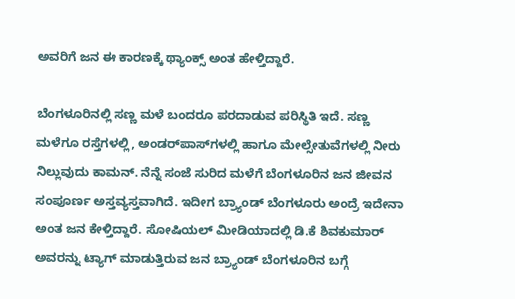ಅವರಿಗೆ ಜನ ಈ ಕಾರಣಕ್ಕೆ ಥ್ಯಾಂಕ್ಸ್‌ ಅಂತ ಹೇಳ್ತಿದ್ದಾರೆ.

ಬೆಂಗಳೂರಿನಲ್ಲಿ ಸಣ್ಣ ಮಳೆ ಬಂದರೂ ಪರದಾಡುವ ಪರಿಸ್ಥಿತಿ ಇದೆ. ಸಣ್ಣ ಮಳೆಗೂ ರಸ್ತೆಗಳಲ್ಲಿ, ಅಂಡರ್‌ಪಾಸ್‌ಗಳಲ್ಲಿ ಹಾಗೂ ಮೇಲ್ಸೇತುವೆಗಳಲ್ಲಿ ನೀರು ನಿಲ್ಲುವುದು ಕಾಮನ್‌. ನೆನ್ನೆ ಸಂಜೆ ಸುರಿದ ಮಳೆಗೆ ಬೆಂಗಳೂರಿನ ಜನ ಜೀವನ ಸಂಪೂರ್ಣ ಅಸ್ತವ್ಯಸ್ತವಾಗಿದೆ. ಇದೀಗ ಬ್ರ್ಯಾಂಡ್‌ ಬೆಂಗಳೂರು ಅಂದ್ರೆ ಇದೇನಾ ಅಂತ ಜನ ಕೇಳ್ತಿದ್ದಾರೆ. ಸೋಷಿಯಲ್‌ ಮೀಡಿಯಾದಲ್ಲಿ ಡಿ.ಕೆ ಶಿವಕುಮಾರ್‌ ಅವರನ್ನು ಟ್ಯಾಗ್‌ ಮಾಡುತ್ತಿರುವ ಜನ ಬ್ರ್ಯಾಂಡ್‌ ಬೆಂಗಳೂರಿನ ಬಗ್ಗೆ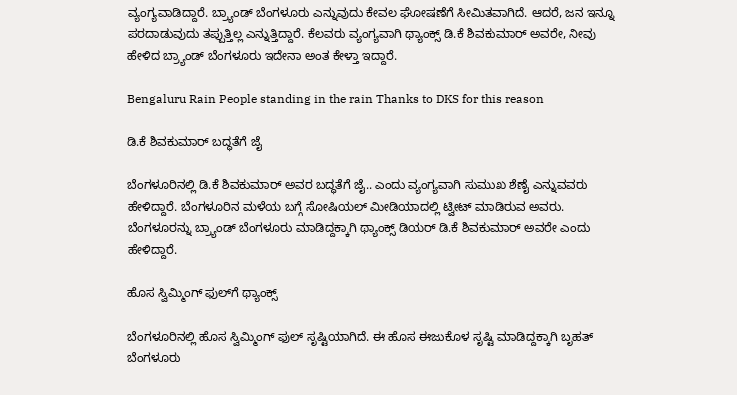ವ್ಯಂಗ್ಯವಾಡಿದ್ದಾರೆ. ಬ್ರ್ಯಾಂಡ್‌ ಬೆಂಗಳೂರು ಎನ್ನುವುದು ಕೇವಲ ಘೋಷಣೆಗೆ ಸೀಮಿತವಾಗಿದೆ. ಆದರೆ, ಜನ ಇನ್ನೂ ಪರದಾಡುವುದು ತಪ್ಪುತ್ತಿಲ್ಲ ಎನ್ನುತ್ತಿದ್ದಾರೆ. ಕೆಲವರು ವ್ಯಂಗ್ಯವಾಗಿ ಥ್ಯಾಂಕ್ಸ್‌ ಡಿ.ಕೆ ಶಿವಕುಮಾರ್‌ ಅವರೇ, ನೀವು ಹೇಳಿದ ಬ್ರ್ಯಾಂಡ್‌ ಬೆಂಗಳೂರು ಇದೇನಾ ಅಂತ ಕೇಳ್ತಾ ಇದ್ದಾರೆ.

Bengaluru Rain People standing in the rain Thanks to DKS for this reason

ಡಿ.ಕೆ ಶಿವಕುಮಾರ್‌ ಬದ್ಧತೆಗೆ ಜೈ

ಬೆಂಗಳೂರಿನಲ್ಲಿ ಡಿ.ಕೆ ಶಿವಕುಮಾರ್‌ ಅವರ ಬದ್ಧತೆಗೆ ಜೈ.. ಎಂದು ವ್ಯಂಗ್ಯವಾಗಿ ಸುಮುಖ ಶೆಣೈ ಎನ್ನುವವರು ಹೇಳಿದ್ದಾರೆ. ಬೆಂಗಳೂರಿನ ಮಳೆಯ ಬಗ್ಗೆ ಸೋಷಿಯಲ್‌ ಮೀಡಿಯಾದಲ್ಲಿ ಟ್ವೀಟ್‌ ಮಾಡಿರುವ ಅವರು. ಬೆಂಗಳೂರನ್ನು ಬ್ರ್ಯಾಂಡ್‌ ಬೆಂಗಳೂರು ಮಾಡಿದ್ದಕ್ಕಾಗಿ ಥ್ಯಾಂಕ್ಸ್‌ ಡಿಯರ್‌ ಡಿ.ಕೆ ಶಿವಕುಮಾರ್‌ ಅವರೇ ಎಂದು ಹೇಳಿದ್ದಾರೆ.

ಹೊಸ ಸ್ವಿಮ್ಮಿಂಗ್‌ ಫುಲ್‌ಗೆ ಥ್ಯಾಂಕ್ಸ್‌

ಬೆಂಗಳೂರಿನಲ್ಲಿ ಹೊಸ ಸ್ವಿಮ್ಮಿಂಗ್‌ ಫುಲ್‌ ಸೃಷ್ಟಿಯಾಗಿದೆ. ಈ ಹೊಸ ಈಜುಕೊಳ ಸೃಷ್ಟಿ ಮಾಡಿದ್ದಕ್ಕಾಗಿ ಬೃಹತ್‌ ಬೆಂಗಳೂರು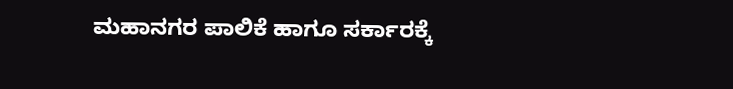ಮಹಾನಗರ ಪಾಲಿಕೆ ಹಾಗೂ ಸರ್ಕಾರಕ್ಕೆ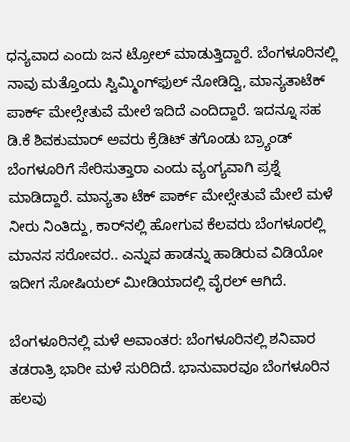ಧನ್ಯವಾದ ಎಂದು ಜನ ಟ್ರೋಲ್‌ ಮಾಡುತ್ತಿದ್ದಾರೆ. ಬೆಂಗಳೂರಿನಲ್ಲಿ ನಾವು ಮತ್ತೊಂದು ಸ್ವಿಮ್ಮಿಂಗ್‌ಫುಲ್‌ ನೋಡಿದ್ವಿ, ಮಾನ್ಯತಾಟೆಕ್‌ ಪಾರ್ಕ್‌ ಮೇಲ್ಸೇತುವೆ ಮೇಲೆ ಇದಿದೆ ಎಂದಿದ್ದಾರೆ. ಇದನ್ನೂ ಸಹ ಡಿ.ಕೆ ಶಿವಕುಮಾರ್‌ ಅವರು ಕ್ರೆಡಿಟ್‌ ತಗೊಂಡು ಬ್ರ್ಯಾಂಡ್‌ ಬೆಂಗಳೂರಿಗೆ ಸೇರಿಸುತ್ತಾರಾ ಎಂದು ವ್ಯಂಗ್ಯವಾಗಿ ಪ್ರಶ್ನೆ ಮಾಡಿದ್ದಾರೆ. ಮಾನ್ಯತಾ ಟೆಕ್‌ ಪಾರ್ಕ್‌ ಮೇಲ್ಸೇತುವೆ ಮೇಲೆ ಮಳೆ ನೀರು ನಿಂತಿದ್ದು, ಕಾರ್‌ನಲ್ಲಿ ಹೋಗುವ ಕೆಲವರು ಬೆಂಗಳೂರಲ್ಲಿ ಮಾನಸ ಸರೋವರ.. ಎನ್ನುವ ಹಾಡನ್ನು ಹಾಡಿರುವ ವಿಡಿಯೋ ಇದೀಗ ಸೋಷಿಯಲ್‌ ಮೀಡಿಯಾದಲ್ಲಿ ವೈರಲ್‌ ಆಗಿದೆ.

ಬೆಂಗಳೂರಿನಲ್ಲಿ ಮಳೆ ಅವಾಂತರ: ಬೆಂಗಳೂರಿನಲ್ಲಿ ಶನಿವಾರ ತಡರಾತ್ರಿ ಭಾರೀ ಮಳೆ ಸುರಿದಿದೆ. ಭಾನುವಾರವೂ ಬೆಂಗಳೂರಿನ ಹಲವು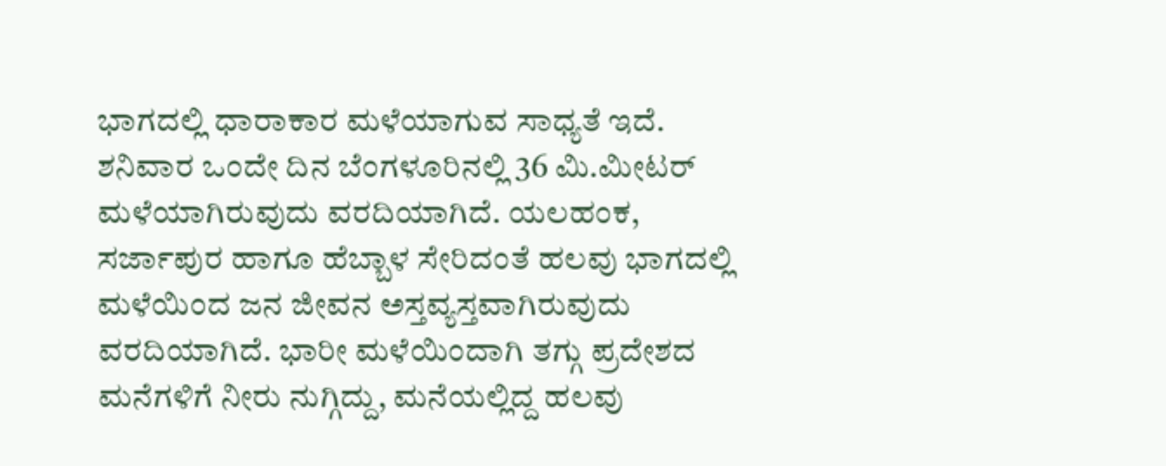ಭಾಗದಲ್ಲಿ ಧಾರಾಕಾರ ಮಳೆಯಾಗುವ ಸಾಧ್ಯತೆ ಇದೆ. ಶನಿವಾರ ಒಂದೇ ದಿನ ಬೆಂಗಳೂರಿನಲ್ಲಿ 36 ಮಿ.ಮೀಟರ್‌ ಮಳೆಯಾಗಿರುವುದು ವರದಿಯಾಗಿದೆ. ಯಲಹಂಕ, ಸರ್ಜಾಪುರ ಹಾಗೂ ಹೆಬ್ಬಾಳ ಸೇರಿದಂತೆ ಹಲವು ಭಾಗದಲ್ಲಿ ಮಳೆಯಿಂದ ಜನ ಜೀವನ ಅಸ್ತವ್ಯಸ್ತವಾಗಿರುವುದು ವರದಿಯಾಗಿದೆ. ಭಾರೀ ಮಳೆಯಿಂದಾಗಿ ತಗ್ಗು ಪ್ರದೇಶದ ಮನೆಗಳಿಗೆ ನೀರು ನುಗ್ಗಿದ್ದು, ಮನೆಯಲ್ಲಿದ್ದ ಹಲವು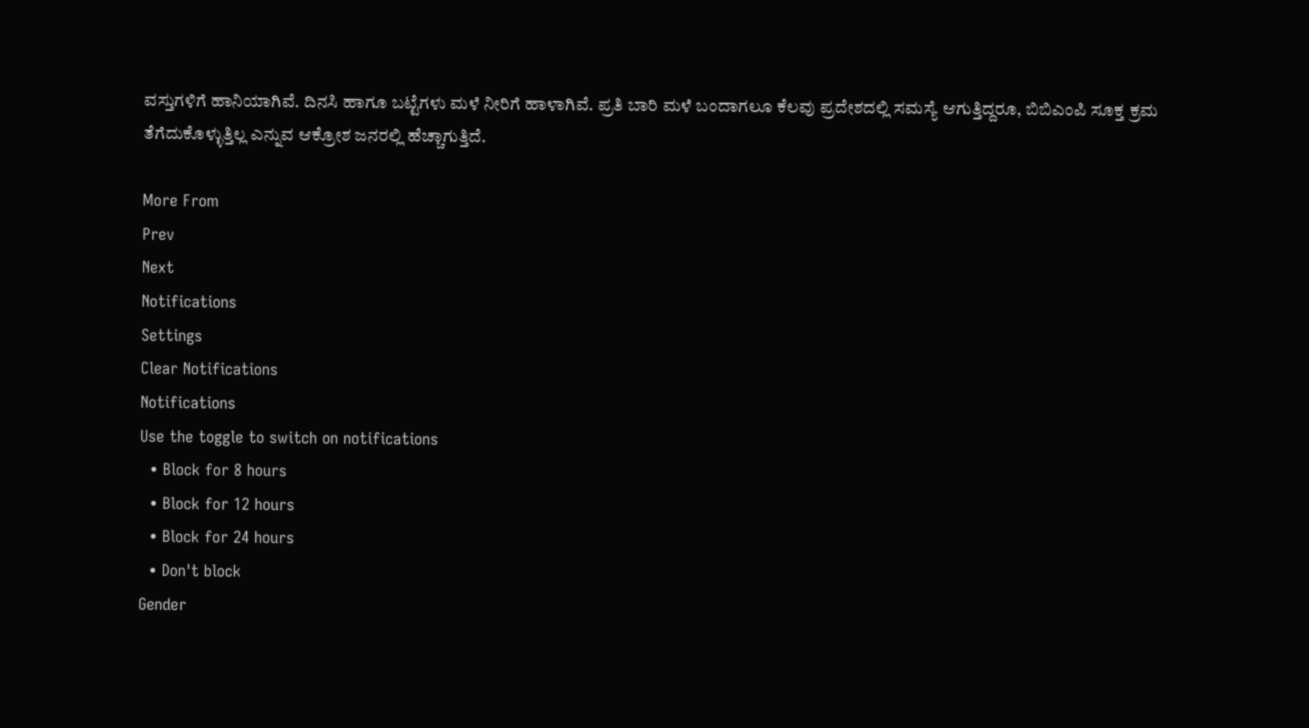ವಸ್ತುಗಳಿಗೆ ಹಾನಿಯಾಗಿವೆ. ದಿನಸಿ ಹಾಗೂ ಬಟ್ಟೆಗಳು ಮಳೆ ನೀರಿಗೆ ಹಾಳಾಗಿವೆ. ಪ್ರತಿ ಬಾರಿ ಮಳೆ ಬಂದಾಗಲೂ ಕೆಲವು ಪ್ರದೇಶದಲ್ಲಿ ಸಮಸ್ಯೆ ಆಗುತ್ತಿದ್ದರೂ, ಬಿಬಿಎಂಪಿ ಸೂಕ್ತ ಕ್ರಮ ತೆಗೆದುಕೊಳ್ಳುತ್ತಿಲ್ಲ ಎನ್ನುವ ಆಕ್ರೋಶ ಜನರಲ್ಲಿ ಹೆಚ್ಚಾಗುತ್ತಿದೆ.

More From
Prev
Next
Notifications
Settings
Clear Notifications
Notifications
Use the toggle to switch on notifications
  • Block for 8 hours
  • Block for 12 hours
  • Block for 24 hours
  • Don't block
Gender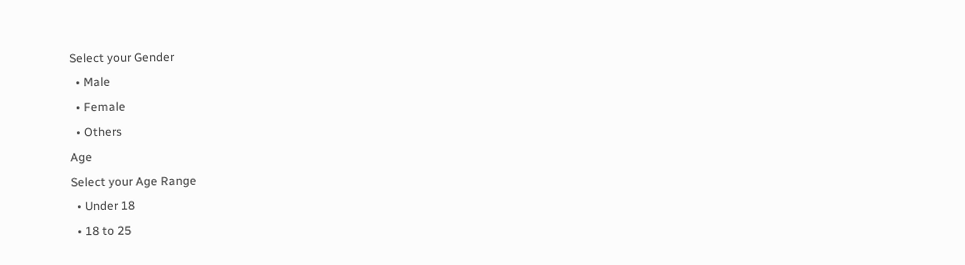Select your Gender
  • Male
  • Female
  • Others
Age
Select your Age Range
  • Under 18
  • 18 to 25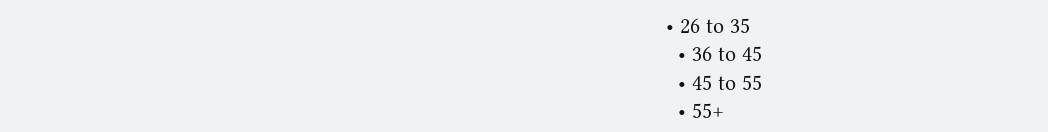• 26 to 35
  • 36 to 45
  • 45 to 55
  • 55+